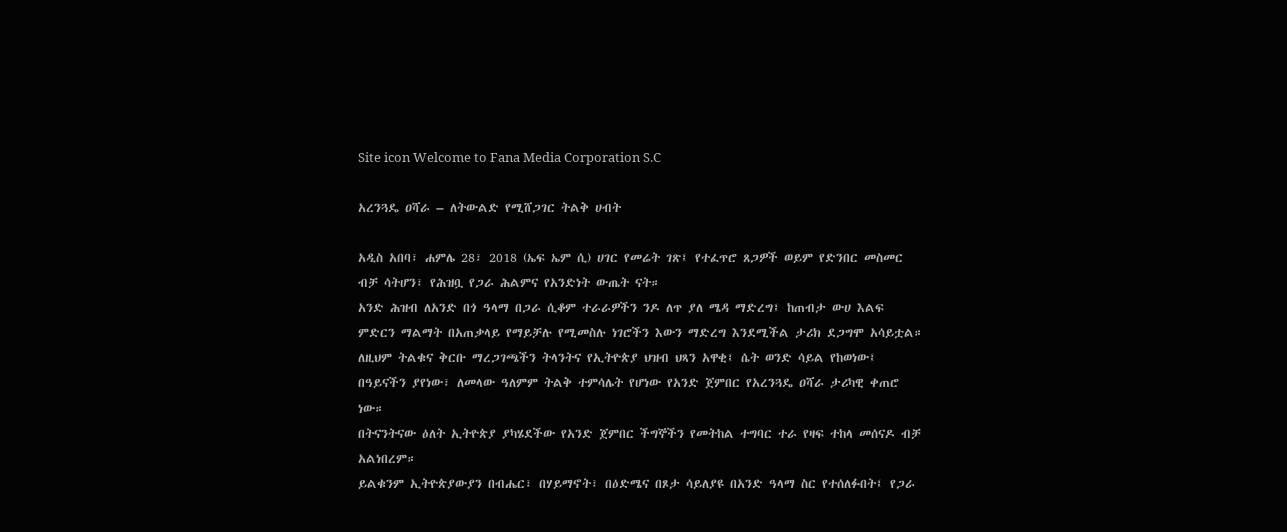Site icon Welcome to Fana Media Corporation S.C

አረንጓዴ ዐሻራ – ለትውልድ የሚሸጋገር ትልቅ ሀብት

አዲስ አበባ፣ ሐምሌ 28፣ 2018 (ኤፍ ኤም ሲ) ሀገር የመሬት ገጽ፤ የተፈጥሮ ጸጋዎች ወይም የድንበር መስመር ብቻ ሳትሆን፣ የሕዝቧ የጋራ ሕልምና የአንድነት ውጤት ናት።
አንድ ሕዝብ ለአንድ በጎ ዓላማ በጋራ ሲቆም ተራራዎችን ንዶ ለጥ ያለ ሜዳ ማድረግ፤ ከጠብታ ውሀ እልፍ ምድርን ማልማት በአጠቃላይ የማይቻሉ የሚመስሉ ነገሮችን እውን ማድረግ እንደሚችል ታሪክ ደጋግሞ አሳይቷል።
ለዚህም ትልቁና ቅርቡ ማረጋገጫችን ትላንትና የኢትዮጵያ ህዝብ ህጻን አዋቂ፤ ሴት ወንድ ሳይል የከወነው፤ በዓይናችን ያየነው፣ ለመላው ዓለምም ትልቅ ተምሳሌት የሆነው የአንድ ጀምበር የአረንጓዴ ዐሻራ ታሪካዊ ቀጠሮ ነው።
በትናንትናው ዕለት ኢትዮጵያ ያካሄደችው የአንድ ጀምበር ችግኞችን የመትከል ተግባር ተራ የዛፍ ተከላ መሰናዶ ብቻ አልነበረም።
ይልቁንም ኢትዮጵያውያን በብሔር፣ በሃይማኖት፣ በዕድሜና በጾታ ሳይለያዩ በአንድ ዓላማ ስር የተሰለፉበት፤ የጋራ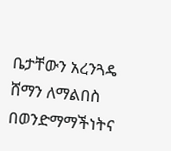ቤታቸውን አረንጓዴ ሸማን ለማልበስ በወንድማማችነትና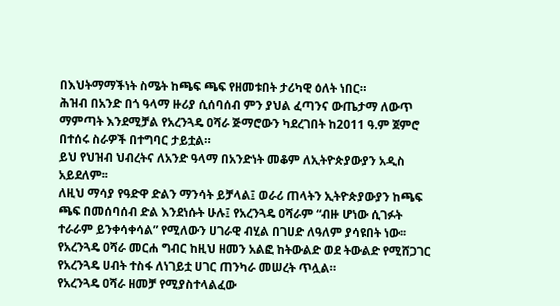በእህትማማችነት ስሜት ከጫፍ ጫፍ የዘመቱበት ታሪካዊ ዕለት ነበር።
ሕዝብ በአንድ በጎ ዓላማ ዙሪያ ሲሰባሰብ ምን ያህል ፈጣንና ውጤታማ ለውጥ ማምጣት እንደሚቻል የአረንጓዴ ዐሻራ ጅማሮውን ካደረገበት ከ2011 ዓ.ም ጀምሮ በተሰሩ ስራዎች በተግባር ታይቷል።
ይህ የህዝብ ህብረትና ለአንድ ዓላማ በአንድነት መቆም ለኢትዮጵያውያን አዲስ አይደለም፡፡
ለዚህ ማሳያ የዓድዋ ድልን ማንሳት ይቻላል፤ ወራሪ ጠላትን ኢትዮጵያውያን ከጫፍ ጫፍ በመሰባሰብ ድል እንደነሱት ሁሉ፤ የአረንጓዴ ዐሻራም “ብዙ ሆነው ሲገፉት ተራራም ይንቀሳቀሳል” የሚለውን ሀገራዊ ብሂል በገሀድ ለዓለም ያሳዩበት ነው፡፡
የአረንጓዴ ዐሻራ መርሐ ግብር ከዚህ ዘመን አልፎ ከትውልድ ወደ ትውልድ የሚሸጋገር የአረንጓዴ ሀብት ተስፋ ለነገይቷ ሀገር ጠንካራ መሠረት ጥሏል።
የአረንጓዴ ዐሻራ ዘመቻ የሚያስተላልፈው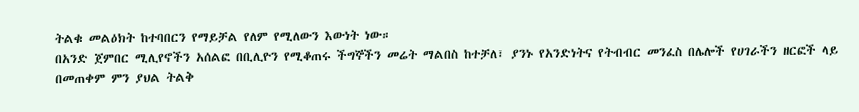ትልቁ መልዕክት ከተባበርን የማይቻል የለም የሚለውን እውነት ነው።
በአንድ ጀምበር ሚሊየኖችን አሰልፎ በቢሊዮን የሚቆጠሩ ችግኞችን መሬት ማልበስ ከተቻለ፣ ያንኑ የአንድነትና የትብብር መንፈስ በሌሎች የሀገራችን ዘርፎች ላይ በመጠቀም ምን ያህል ትልቅ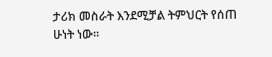ታሪክ መስራት እንደሚቻል ትምህርት የሰጠ ሁነት ነው፡፡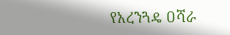የአረንጓዴ ዐሻራ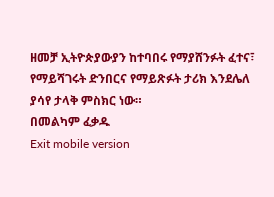ዘመቻ ኢትዮጵያውያን ከተባበሩ የማያሸንፉት ፈተና፣ የማይሻገሩት ድንበርና የማይጽፉት ታሪክ እንደሌለ ያሳየ ታላቅ ምስክር ነው።
በመልካም ፈቃዱ
Exit mobile version